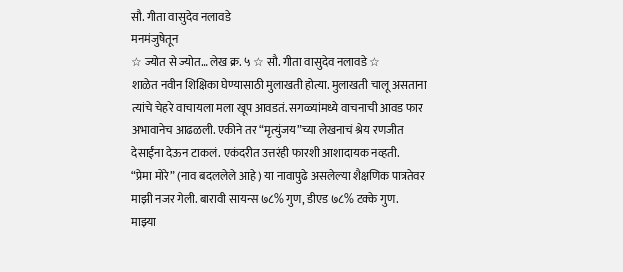सौ. गीता वासुदेव नलावडे
मनमंजुषेतून
☆ ज्योत से ज्योत… लेख क्र. ५ ☆ सौ. गीता वासुदेव नलावडे ☆
शाळेत नवीन शिक्षिका घेण्यासाठी मुलाखती होत्या. मुलाखती चालू असताना त्यांचे चेहरे वाचायला मला खूप आवडतं. सगळ्यांमध्ये वाचनाची आवड फार अभावानेच आढळली. एकीने तर “मृत्युंजय”च्या लेखनाचं श्रेय रणजीत देसाईंना देऊन टाकलं. एकंदरीत उत्तरंही फारशी आशादायक नव्हती.
“प्रेमा मोरे” (नाव बदललेले आहे) या नावापुढे असलेल्या शैक्षणिक पात्रतेवर माझी नजर गेली. बारावी सायन्स ७८% गुण, डीएड ७८% टक्के गुण.
माझ्या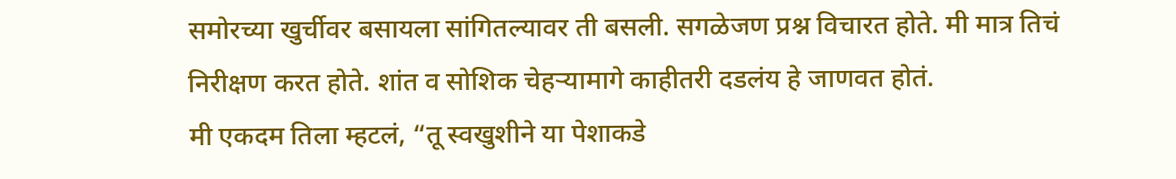समोरच्या खुर्चीवर बसायला सांगितल्यावर ती बसली. सगळेजण प्रश्न विचारत होते. मी मात्र तिचं निरीक्षण करत होते. शांत व सोशिक चेहऱ्यामागे काहीतरी दडलंय हे जाणवत होतं.
मी एकदम तिला म्हटलं, “तू स्वखुशीने या पेशाकडे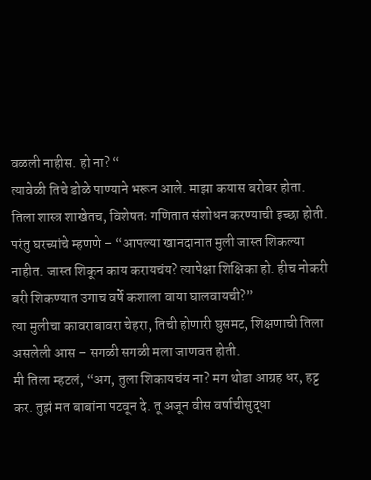वळली नाहीस. हो ना? “
त्यावेळी तिचे डोळे पाण्याने भरून आले. माझा कयास बरोबर होता. तिला शास्त्र शाखेतच, विशेषतः गणितात संशोधन करण्याची इच्छा होती.
परंतु घरच्यांचे म्हणणे – “आपल्या खानदानात मुली जास्त शिकल्या नाहीत. जास्त शिकून काय करायचंय? त्यापेक्षा शिक्षिका हो. हीच नोकरी बरी शिकण्यात उगाच वर्षे कशाला वाया घालवायची?”
त्या मुलीचा कावराबावरा चेहरा, तिची होणारी घुसमट, शिक्षणाची तिला असलेली आस – सगळी सगळी मला जाणवत होती.
मी तिला म्हटलं, “अग, तुला शिकायचंय ना? मग थोडा आग्रह धर, हट्ट कर. तुझं मत बाबांना पटवून दे. तू अजून वीस वर्षाचीसुद्धा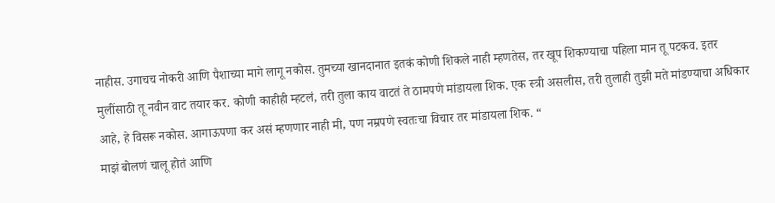नाहीस. उगाचच नोकरी आणि पैशाच्या मागे लागू नकोस. तुमच्या खानदानात इतकं कोणी शिकले नाही म्हणतेस, तर खूप शिकण्याचा पहिला मान तू पटकव. इतर मुलींसाठी तू नवीन वाट तयार कर. कोणी काहीही म्हटलं, तरी तुला काय वाटतं ते ठामपणे मांडायला शिक. एक स्त्री असलीस, तरी तुलाही तुझी मते मांडण्याचा अधिकार आहे, हे विसरू नकोस. आगाऊपणा कर असं म्हणणार नाही मी, पण नम्रपणे स्वतःचा विचार तर मांडायला शिक. “
माझं बोलणं चालू होतं आणि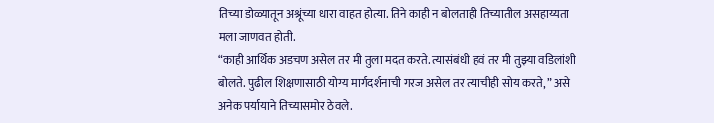तिच्या डोळ्यातून अश्रूंच्या धारा वाहत होत्या. तिने काही न बोलताही तिच्यातील असहाय्यता मला जाणवत होती.
“काही आर्थिक अडचण असेल तर मी तुला मदत करते. त्यासंबंधी हवं तर मी तुझ्या वडिलांशी बोलते. पुढील शिक्षणासाठी योग्य मार्गदर्शनाची गरज असेल तर त्याचीही सोय करते, ” असे अनेक पर्यायाने तिच्यासमोर ठेवले.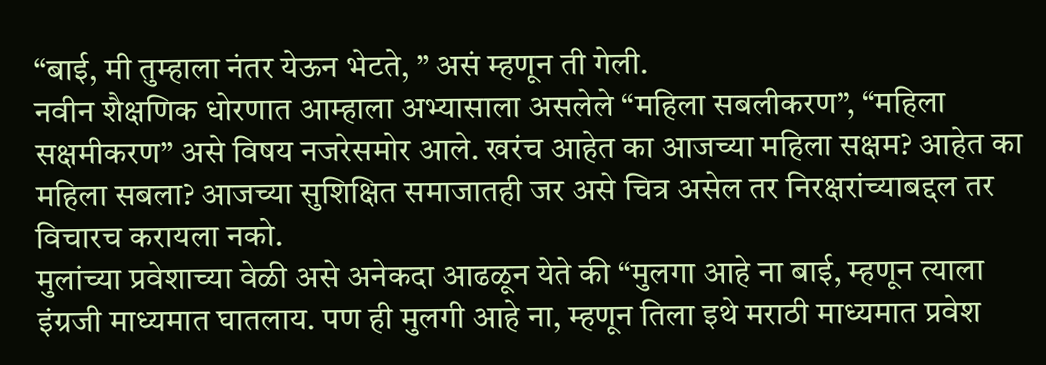“बाई, मी तुम्हाला नंतर येऊन भेटते, ” असं म्हणून ती गेली.
नवीन शैक्षणिक धोरणात आम्हाला अभ्यासाला असलेले “महिला सबलीकरण”, “महिला सक्षमीकरण” असे विषय नजरेसमोर आले. खरंच आहेत का आजच्या महिला सक्षम? आहेत का महिला सबला? आजच्या सुशिक्षित समाजातही जर असे चित्र असेल तर निरक्षरांच्याबद्दल तर विचारच करायला नको.
मुलांच्या प्रवेशाच्या वेळी असे अनेकदा आढळून येते की “मुलगा आहे ना बाई, म्हणून त्याला इंग्रजी माध्यमात घातलाय. पण ही मुलगी आहे ना, म्हणून तिला इथे मराठी माध्यमात प्रवेश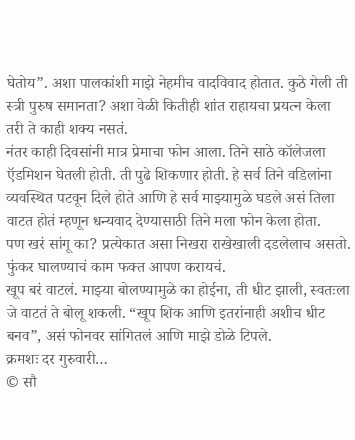घेतोय”. अशा पालकांशी माझे नेहमीच वादविवाद होतात. कुठे गेली ती स्त्री पुरुष समानता? अशा वेळी कितीही शांत राहायचा प्रयत्न केला तरी ते काही शक्य नसतं.
नंतर काही दिवसांनी मात्र प्रेमाचा फोन आला. तिने साठे कॉलेजला ऍडमिशन घेतली होती. ती पुढे शिकणार होती. हे सर्व तिने वडिलांना व्यवस्थित पटवून दिले होते आणि हे सर्व माझ्यामुळे घडले असं तिला वाटत होतं म्हणून धन्यवाद देण्यासाठी तिने मला फोन केला होता.
पण खरं सांगू का? प्रत्येकात असा निखरा राखेखाली दडलेलाच असतो. फुंकर घालण्याचं काम फक्त आपण करायचं.
खूप बरं वाटलं. माझ्या बोलण्यामुळे का होईना, ती धीट झाली, स्वतःला जे वाटतं ते बोलू शकली. “खूप शिक आणि इतरांनाही अशीच धीट बनव”, असं फोनवर सांगितलं आणि माझे डोळे टिपले.
क्रमशः दर गुरुवारी…
© सौ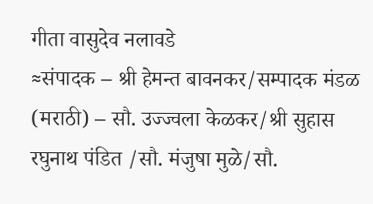गीता वासुदेव नलावडे
≈संपादक – श्री हेमन्त बावनकर/सम्पादक मंडळ (मराठी) – सौ. उज्ज्वला केळकर/श्री सुहास रघुनाथ पंडित /सौ. मंजुषा मुळे/सौ.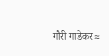गौरी गाडेकर≈